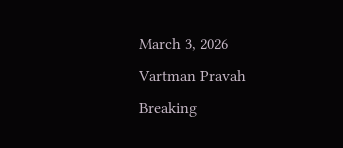March 3, 2026
Vartman Pravah
Breaking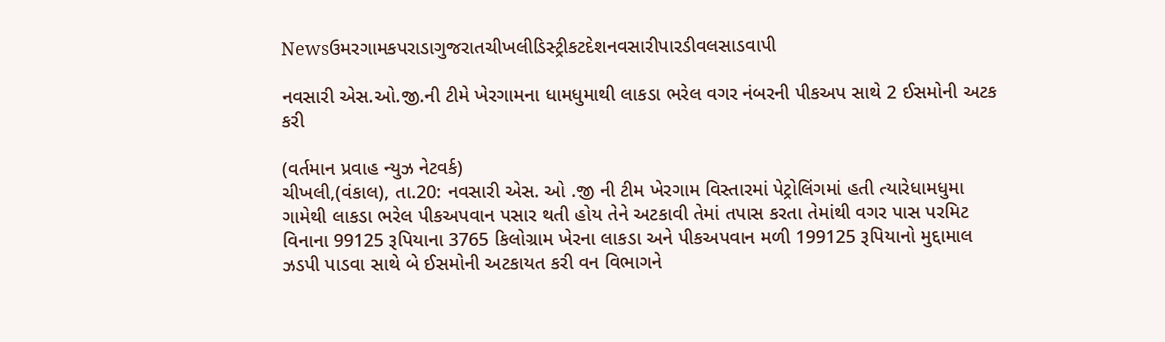Newsઉમરગામકપરાડાગુજરાતચીખલીડિસ્ટ્રીકટદેશનવસારીપારડીવલસાડવાપી

નવસારી એસ.ઓ.જી.ની ટીમે ખેરગામના ધામધુમાથી લાકડા ભરેલ વગર નંબરની પીકઅપ સાથે 2 ઈસમોની અટક કરી

(વર્તમાન પ્રવાહ ન્‍યુઝ નેટવર્ક)
ચીખલી,(વંકાલ), તા.20: નવસારી એસ. ઓ .જી ની ટીમ ખેરગામ વિસ્‍તારમાં પેટ્રોલિંગમાં હતી ત્‍યારેધામધુમા ગામેથી લાકડા ભરેલ પીકઅપવાન પસાર થતી હોય તેને અટકાવી તેમાં તપાસ કરતા તેમાંથી વગર પાસ પરમિટ વિનાના 99125 રૂપિયાના 3765 કિલોગ્રામ ખેરના લાકડા અને પીકઅપવાન મળી 199125 રૂપિયાનો મુદ્દામાલ ઝડપી પાડવા સાથે બે ઈસમોની અટકાયત કરી વન વિભાગને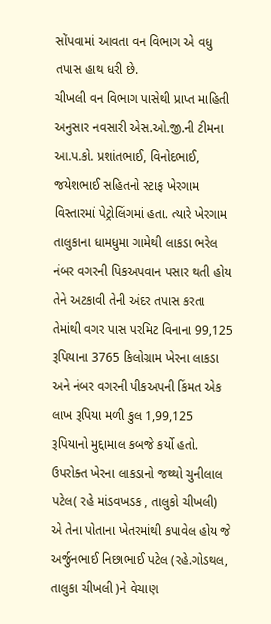સોંપવામાં આવતા વન વિભાગ એ વધુ તપાસ હાથ ધરી છે.
ચીખલી વન વિભાગ પાસેથી પ્રાપ્ત માહિતી અનુસાર નવસારી એસ.ઓ.જી.ની ટીમના આ.પ.કો. પ્રશાંતભાઈ, વિનોદભાઈ, જયેશભાઈ સહિતનો સ્‍ટાફ ખેરગામ વિસ્‍તારમાં પેટ્રોલિંગમાં હતા. ત્‍યારે ખેરગામ તાલુકાના ધામધુમા ગામેથી લાકડા ભરેલ નંબર વગરની પિકઅપવાન પસાર થતી હોય તેને અટકાવી તેની અંદર તપાસ કરતા તેમાંથી વગર પાસ પરમિટ વિનાના 99,125 રૂપિયાના 3765 કિલોગ્રામ ખેરના લાકડા અને નંબર વગરની પીકઅપની કિંમત એક લાખ રૂપિયા મળી કુલ 1,99,125 રૂપિયાનો મુદ્દામાલ કબજે કર્યો હતો.
ઉપરોક્‍ત ખેરના લાકડાનો જથ્‍થો ચુનીલાલ પટેલ( રહે માંડવખડક , તાલુકો ચીખલી) એ તેના પોતાના ખેતરમાંથી કપાવેલ હોય જે અર્જુનભાઈ નિછાભાઈ પટેલ (રહે.ગોડથલ, તાલુકા ચીખલી )ને વેચાણ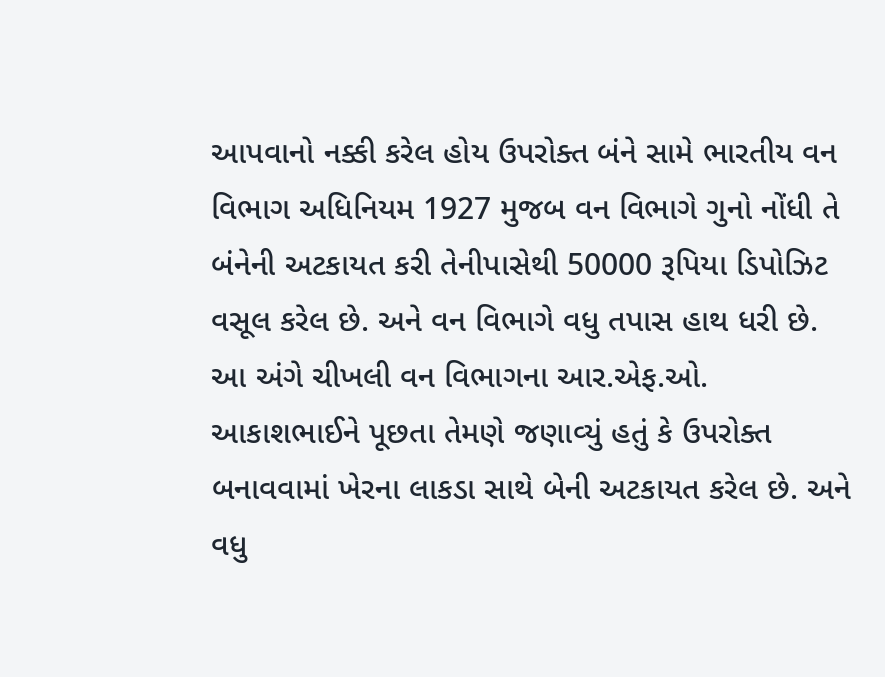આપવાનો નક્કી કરેલ હોય ઉપરોક્‍ત બંને સામે ભારતીય વન વિભાગ અધિનિયમ 1927 મુજબ વન વિભાગે ગુનો નોંધી તે બંનેની અટકાયત કરી તેનીપાસેથી 50000 રૂપિયા ડિપોઝિટ વસૂલ કરેલ છે. અને વન વિભાગે વધુ તપાસ હાથ ધરી છે.
આ અંગે ચીખલી વન વિભાગના આર.એફ.ઓ. આકાશભાઈને પૂછતા તેમણે જણાવ્‍યું હતું કે ઉપરોક્‍ત બનાવવામાં ખેરના લાકડા સાથે બેની અટકાયત કરેલ છે. અને વધુ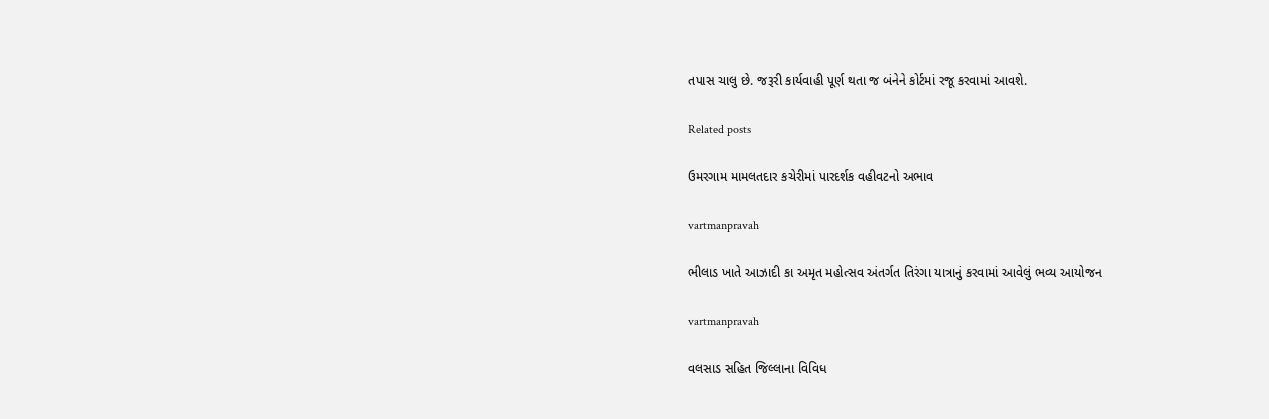તપાસ ચાલુ છે. જરૂરી કાર્યવાહી પૂર્ણ થતા જ બંનેને કોર્ટમાં રજૂ કરવામાં આવશે.

Related posts

ઉમરગામ મામલતદાર કચેરીમાં પારદર્શક વહીવટનો અભાવ

vartmanpravah

ભીલાડ ખાતે આઝાદી કા અમૃત મહોત્‍સવ અંતર્ગત તિરંગા યાત્રાનું કરવામાં આવેલું ભવ્‍ય આયોજન

vartmanpravah

વલસાડ સહિત જિલ્લાના વિવિધ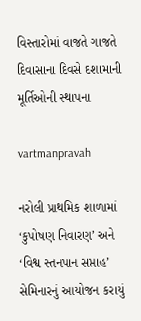વિસ્‍તારોમાં વાજતે ગાજતે દિવાસાના દિવસે દશામાની મૂર્તિઓની સ્‍થાપના

vartmanpravah

નરોલી પ્રાથમિક શાળામાં ‘કુપોષણ નિવારણ’ અને ‘વિશ્વ સ્‍તનપાન સપ્તાહ’ સેમિનારનું આયોજન કરાયું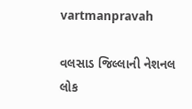vartmanpravah

વલસાડ જિલ્લાની નેશનલ લોક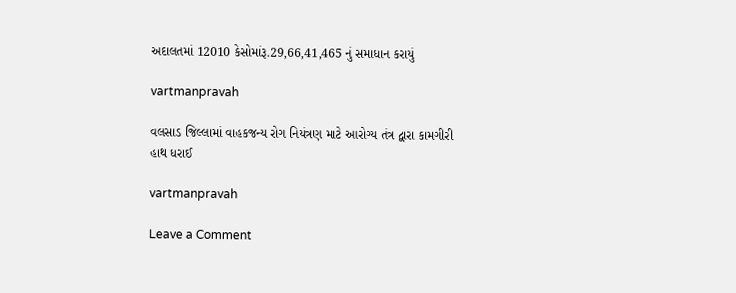અદાલતમાં 12010 કેસોમાંરૂ.29,66,41,465 નું સમાધાન કરાયું

vartmanpravah

વલસાડ જિલ્લામાં વાહકજન્‍ય રોગ નિયંત્રણ માટે આરોગ્‍ય તંત્ર દ્વારા કામગીરી હાથ ધરાઈ

vartmanpravah

Leave a Comment